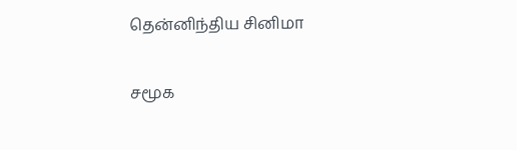தென்னிந்திய சினிமா

சமூக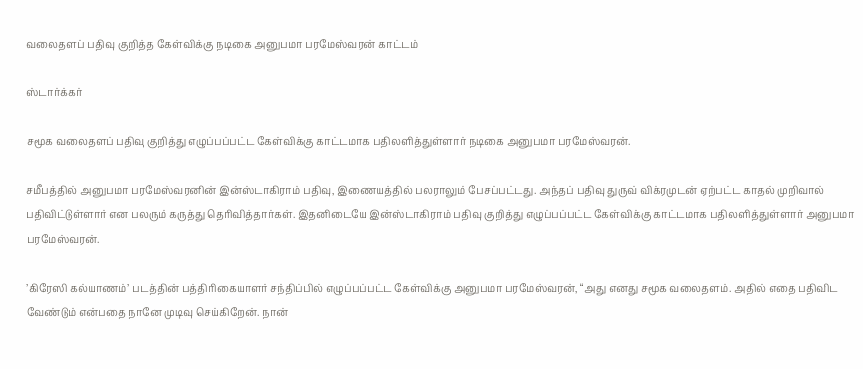வலைதளப் பதிவு குறித்த கேள்விக்கு நடிகை அனுபமா பரமேஸ்வரன் காட்டம்

ஸ்டார்க்கர்

சமூக வலைதளப் பதிவு குறித்து எழுப்பப்பட்ட கேள்விக்கு காட்டமாக பதிலளித்துள்ளார் நடிகை அனுபமா பரமேஸ்வரன்.

சமீபத்தில் அனுபமா பரமேஸ்வரனின் இன்ஸ்டாகிராம் பதிவு, இணையத்தில் பலராலும் பேசப்பட்டது. அந்தப் பதிவு துருவ் விக்ரமுடன் ஏற்பட்ட காதல் முறிவால் பதிவிட்டுள்ளார் என பலரும் கருத்து தெரிவித்தார்கள். இதனிடையே இன்ஸ்டாகிராம் பதிவு குறித்து எழுப்பப்பட்ட கேள்விக்கு காட்டமாக பதிலளித்துள்ளார் அனுபமா பரமேஸ்வரன்.

’கிரேஸி கல்யாணம்’ படத்தின் பத்திரிகையாளர் சந்திப்பில் எழுப்பப்பட்ட கேள்விக்கு அனுபமா பரமேஸ்வரன், “அது எனது சமூக வலைதளம். அதில் எதை பதிவிட வேண்டும் என்பதை நானே முடிவு செய்கிறேன். நான்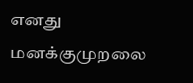எனது மனக்குமுறலை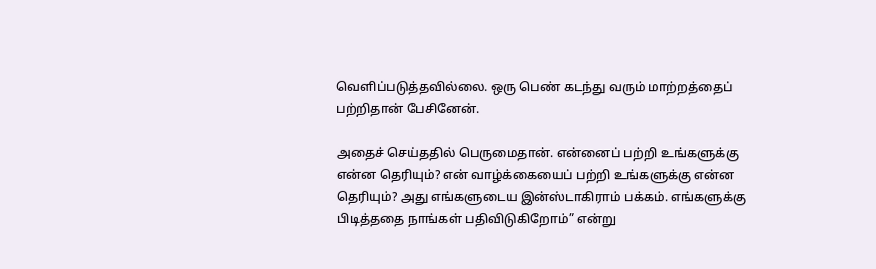வெளிப்படுத்தவில்லை. ஒரு பெண் கடந்து வரும் மாற்றத்தைப் பற்றிதான் பேசினேன்.

அதைச் செய்ததில் பெருமைதான். என்னைப் பற்றி உங்களுக்கு என்ன தெரியும்? என் வாழ்க்கையைப் பற்றி உங்களுக்கு என்ன தெரியும்? அது எங்களுடைய இன்ஸ்டாகிராம் பக்கம். எங்களுக்கு பிடித்ததை நாங்கள் பதிவிடுகிறோம்” என்று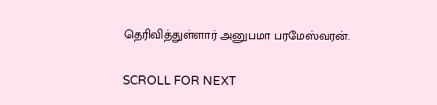தெரிவித்துள்ளார் அனுபமா பரமேஸ்வரன்.

SCROLL FOR NEXT